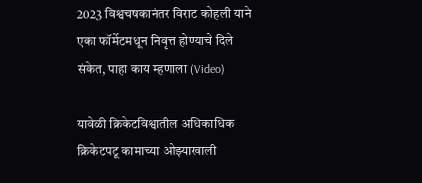2023 विश्वचषकानंतर विराट कोहली याने एका फॉर्मेटमधून निवृत्त होण्याचे दिले संकेत, पाहा काय म्हणाला (Video)

यावेळी क्रिकेटविश्वातील अधिकाधिक क्रिकेटपटू कामाच्या ओझ्याखाली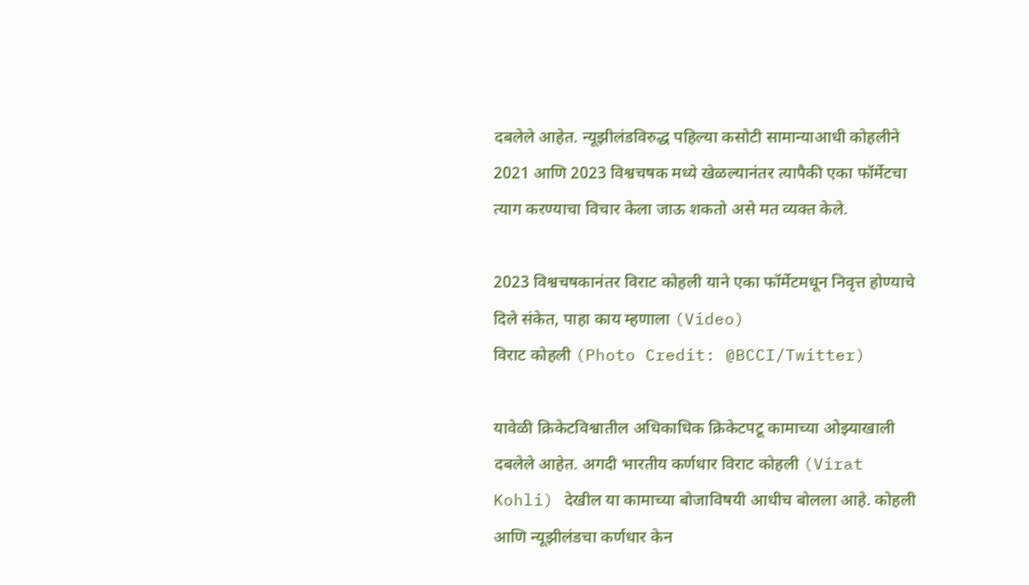दबलेले आहेत. न्यूझीलंडविरुद्ध पहिल्या कसोटी सामान्याआधी कोहलीने 2021 आणि 2023 विश्वचषक मध्ये खेळल्यानंतर त्यापैकी एका फॉर्मेटचा त्याग करण्याचा विचार केला जाऊ शकतो असे मत व्यक्त केले.

2023 विश्वचषकानंतर विराट कोहली याने एका फॉर्मेटमधून निवृत्त होण्याचे दिले संकेत, पाहा काय म्हणाला (Video)
विराट कोहली (Photo Credit: @BCCI/Twitter)

यावेळी क्रिकेटविश्वातील अधिकाधिक क्रिकेटपटू कामाच्या ओझ्याखाली दबलेले आहेत. अगदी भारतीय कर्णधार विराट कोहली (Virat Kohli) देखील या कामाच्या बोजाविषयी आधीच बोलला आहे. कोहली आणि न्यूझीलंडचा कर्णधार केन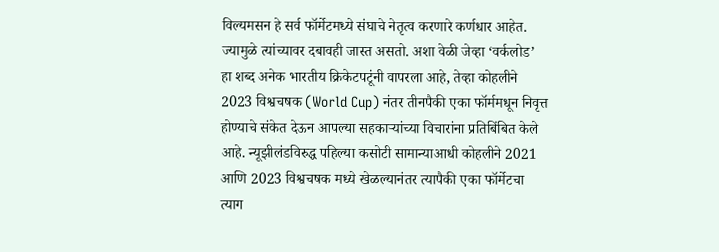विल्यमसन हे सर्व फॉर्मेटमध्ये संघाचे नेतृत्व करणारे कर्णधार आहेत. ज्यामुळे त्यांच्यावर दबावही जास्त असतो. अशा वेळी जेव्हा ‘वर्कलोड’ हा शब्द अनेक भारतीय क्रिकेटपटूंनी वापरला आहे, तेव्हा कोहलीने 2023 विश्वचषक (World Cup) नंतर तीनपैकी एका फॉर्ममधून निवृत्त होण्याचे संकेत देऊन आपल्या सहकाऱ्यांच्या विचारांना प्रतिबिंबित केले आहे. न्यूझीलंडविरुद्ध पहिल्या कसोटी सामान्याआधी कोहलीने 2021 आणि 2023 विश्वचषक मध्ये खेळल्यानंतर त्यापैकी एका फॉर्मेटचा त्याग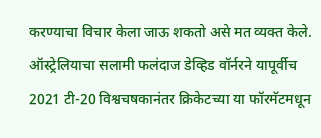करण्याचा विचार केला जाऊ शकतो असे मत व्यक्त केले. ऑस्ट्रेलियाचा सलामी फलंदाज डेव्हिड वॉर्नरने यापूर्वीच 2021 टी-20 विश्वचषकानंतर क्रिकेटच्या या फॉरमॅटमधून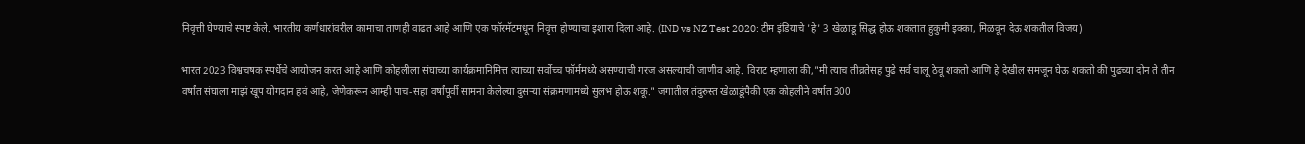निवृत्ती घेण्याचे स्पष्ट केले. भारतीय कर्णधारांवरील कामाचा ताणही वाढत आहे आणि एक फॉरमॅटमधून निवृत्त होण्याचा इशारा दिला आहे. (IND vs NZ Test 2020: टीम इंडियाचे 'हे' 3 खेळाडू सिद्ध होऊ शकतात हुकुमी इक्का, मिळवून देऊ शकतील विजय)

भारत 2023 विश्वचषक स्पर्धेचे आयोजन करत आहे आणि कोहलीला संघाच्या कार्यक्रमानिमित्त त्याच्या सर्वोच्च फॉर्ममध्ये असण्याची गरज असल्याची जाणीव आहे. विराट म्हणाला की,"मी त्याच तीव्रतेसह पुढे सर्व चालू ठेवू शकतो आणि हे देखील समजून घेऊ शकतो की पुढच्या दोन ते तीन वर्षांत संघाला माझं खूप योगदान हवं आहे, जेणेकरून आम्ही पाच-सहा वर्षांपूर्वी सामना केलेल्या दुसर्‍या संक्रमणामध्ये सुलभ होऊ शकू." जगातील तंदुरुस्त खेळाडूंपैकी एक कोहलीने वर्षात 300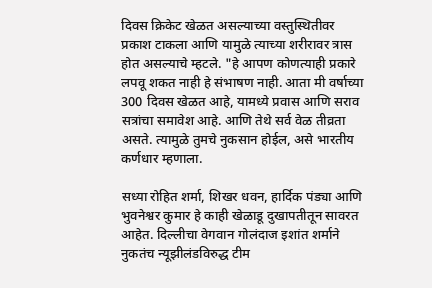दिवस क्रिकेट खेळत असल्याच्या वस्तुस्थितीवर प्रकाश टाकला आणि यामुळे त्याच्या शरीरावर त्रास होत असल्याचे म्हटले. "हे आपण कोणत्याही प्रकारे लपवू शकत नाही हे संभाषण नाही. आता मी वर्षाच्या 300 दिवस खेळत आहे, यामध्ये प्रवास आणि सराव सत्रांचा समावेश आहे. आणि तेथे सर्व वेळ तीव्रता असते. त्यामुळे तुमचे नुकसान होईल, असे भारतीय कर्णधार म्हणाला.

सध्या रोहित शर्मा, शिखर धवन, हार्दिक पंड्या आणि भुवनेश्वर कुमार हे काही खेळाडू दुखापतीतून सावरत आहेत. दिल्लीचा वेगवान गोलंदाज इशांत शर्माने नुकतंच न्यूझीलंडविरुद्ध टीम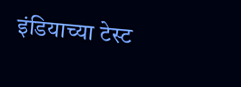इंडियाच्या टेस्ट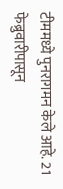टीममध्ये पुनरागमन केले आहे. 21 फेब्रुवारीपासून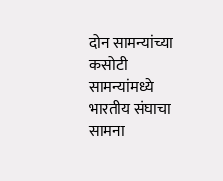दोन सामन्यांच्या कसोटी सामन्यांमध्ये भारतीय संघाचा सामना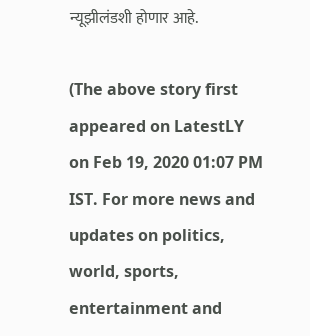न्यूझीलंडशी होणार आहे.

(The above story first appeared on LatestLY on Feb 19, 2020 01:07 PM IST. For more news and updates on politics, world, sports, entertainment and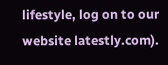lifestyle, log on to our website latestly.com).